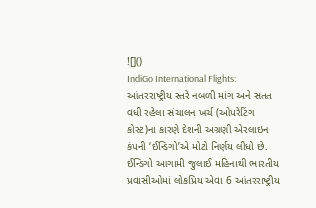![]()
IndiGo International Flights: આંતરરાષ્ટ્રીય સ્તરે નબળી માંગ અને સતત વધી રહેલા સંચાલન ખર્ચ (ઓપરેટિંગ કોસ્ટ)ના કારણે દેશની અગ્રણી એરલાઇન કંપની ‘ઈન્ડિગો’એ મોટો નિર્ણય લીધો છે. ઈન્ડિગો આગામી જુલાઈ મહિનાથી ભારતીય પ્રવાસીઓમાં લોકપ્રિય એવા 6 આંતરરાષ્ટ્રીય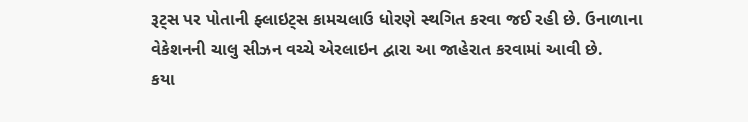રૂટ્સ પર પોતાની ફ્લાઇટ્સ કામચલાઉ ધોરણે સ્થગિત કરવા જઈ રહી છે. ઉનાળાના વેકેશનની ચાલુ સીઝન વચ્ચે એરલાઇન દ્વારા આ જાહેરાત કરવામાં આવી છે.
કયા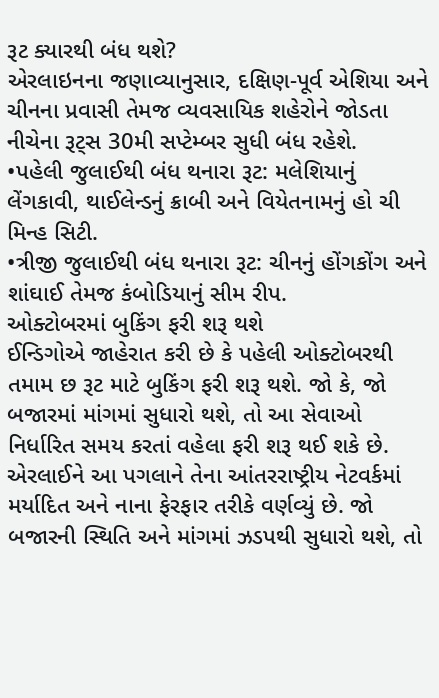રૂટ ક્યારથી બંધ થશે?
એરલાઇનના જણાવ્યાનુસાર, દક્ષિણ-પૂર્વ એશિયા અને ચીનના પ્રવાસી તેમજ વ્યવસાયિક શહેરોને જોડતા નીચેના રૂટ્સ 30મી સપ્ટેમ્બર સુધી બંધ રહેશે.
•પહેલી જુલાઈથી બંધ થનારા રૂટ: મલેશિયાનું લેંગકાવી, થાઈલેન્ડનું ક્રાબી અને વિયેતનામનું હો ચી મિન્હ સિટી.
•ત્રીજી જુલાઈથી બંધ થનારા રૂટ: ચીનનું હોંગકોંગ અને શાંઘાઈ તેમજ કંબોડિયાનું સીમ રીપ.
ઓક્ટોબરમાં બુકિંગ ફરી શરૂ થશે
ઈન્ડિગોએ જાહેરાત કરી છે કે પહેલી ઓક્ટોબરથી તમામ છ રૂટ માટે બુકિંગ ફરી શરૂ થશે. જો કે, જો બજારમાં માંગમાં સુધારો થશે, તો આ સેવાઓ નિર્ધારિત સમય કરતાં વહેલા ફરી શરૂ થઈ શકે છે. એરલાઈને આ પગલાને તેના આંતરરાષ્ટ્રીય નેટવર્કમાં મર્યાદિત અને નાના ફેરફાર તરીકે વર્ણવ્યું છે. જો બજારની સ્થિતિ અને માંગમાં ઝડપથી સુધારો થશે, તો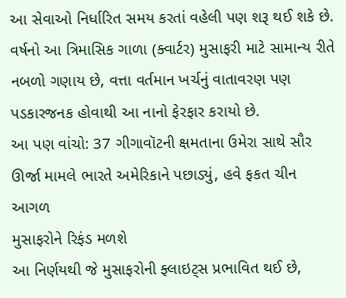આ સેવાઓ નિર્ધારિત સમય કરતાં વહેલી પણ શરૂ થઈ શકે છે.
વર્ષનો આ ત્રિમાસિક ગાળા (ક્વાર્ટર) મુસાફરી માટે સામાન્ય રીતે નબળો ગણાય છે, વત્તા વર્તમાન ખર્ચનું વાતાવરણ પણ પડકારજનક હોવાથી આ નાનો ફેરફાર કરાયો છે.
આ પણ વાંચો: 37 ગીગાવૉટની ક્ષમતાના ઉમેરા સાથે સૌર ઊર્જા મામલે ભારતે અમેરિકાને પછાડ્યું, હવે ફકત ચીન આગળ
મુસાફરોને રિફંડ મળશે
આ નિર્ણયથી જે મુસાફરોની ફ્લાઇટ્સ પ્રભાવિત થઈ છે,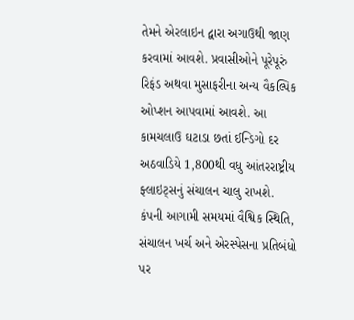તેમને એરલાઇન દ્વારા અગાઉથી જાણ કરવામાં આવશે. પ્રવાસીઓને પૂરેપૂરું રિફંડ અથવા મુસાફરીના અન્ય વૈકલ્પિક ઓપ્શન આપવામાં આવશે. આ કામચલાઉ ઘટાડા છતાં ઈન્ડિગો દર અઠવાડિયે 1,800થી વધુ આંતરરાષ્ટ્રીય ફ્લાઇટ્સનું સંચાલન ચાલુ રાખશે. કંપની આગામી સમયમાં વૈશ્વિક સ્થિતિ, સંચાલન ખર્ચ અને એરસ્પેસના પ્રતિબંધો પર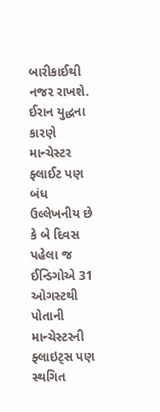બારીકાઈથી નજર રાખશે.
ઈરાન યુદ્ધના કારણે માન્ચેસ્ટર ફ્લાઈટ પણ બંધ
ઉલ્લેખનીય છે કે બે દિવસ પહેલા જ ઈન્ડિગોએ 31 ઓગસ્ટથી પોતાની માન્ચેસ્ટરની ફ્લાઇટ્સ પણ સ્થગિત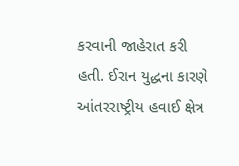કરવાની જાહેરાત કરી હતી. ઈરાન યુદ્ધના કારણે આંતરરાષ્ટ્રીય હવાઈ ક્ષેત્ર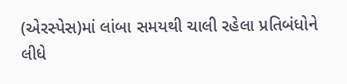(એરસ્પેસ)માં લાંબા સમયથી ચાલી રહેલા પ્રતિબંધોને લીધે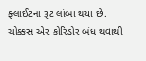ફ્લાઈટના રૂટ લાંબા થયા છે. ચોક્કસ એર કોરિડોર બંધ થવાથી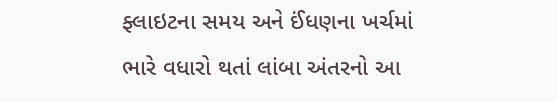ફ્લાઇટના સમય અને ઈંધણના ખર્ચમાં ભારે વધારો થતાં લાંબા અંતરનો આ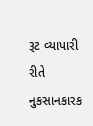રૂટ વ્યાપારી રીતે નુકસાનકારક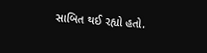સાબિત થઈ રહ્યો હતો.